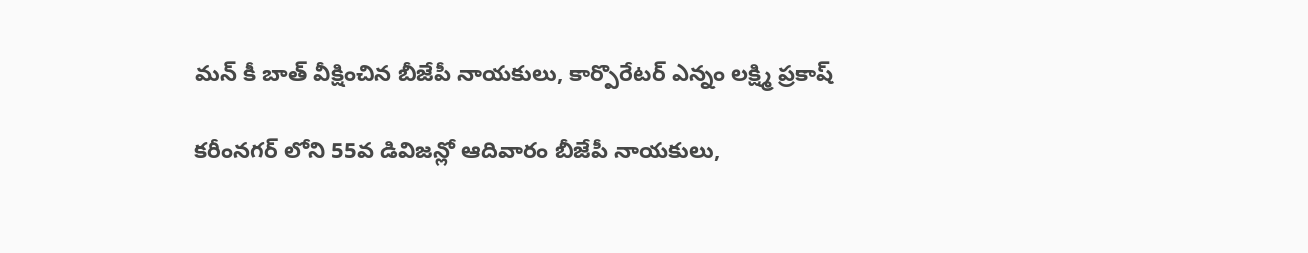మన్ కీ బాత్ వీక్షించిన బీజేపీ నాయకులు, కార్పొరేటర్ ఎన్నం లక్ష్మి ప్రకాష్

కరీంనగర్ లోని 55వ డివిజన్లో ఆదివారం బీజేపీ నాయకులు,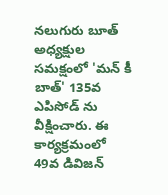నలుగురు బూత్ అధ్యక్షుల సమక్షంలో 'మన్ కీ బాత్' 135వ ఎపిసోడ్ ను వీక్షించారు. ఈ కార్యక్రమంలో 49వ డివిజన్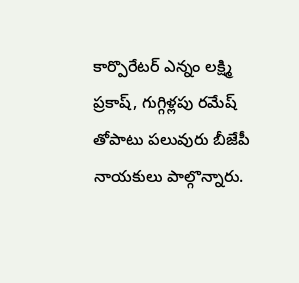కార్పొరేటర్ ఎన్నం లక్ష్మి ప్రకాష్, గుగ్గిళ్లపు రమేష్ తోపాటు పలువురు బీజేపీ నాయకులు పాల్గొన్నారు.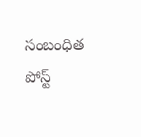సంబంధిత పోస్ట్